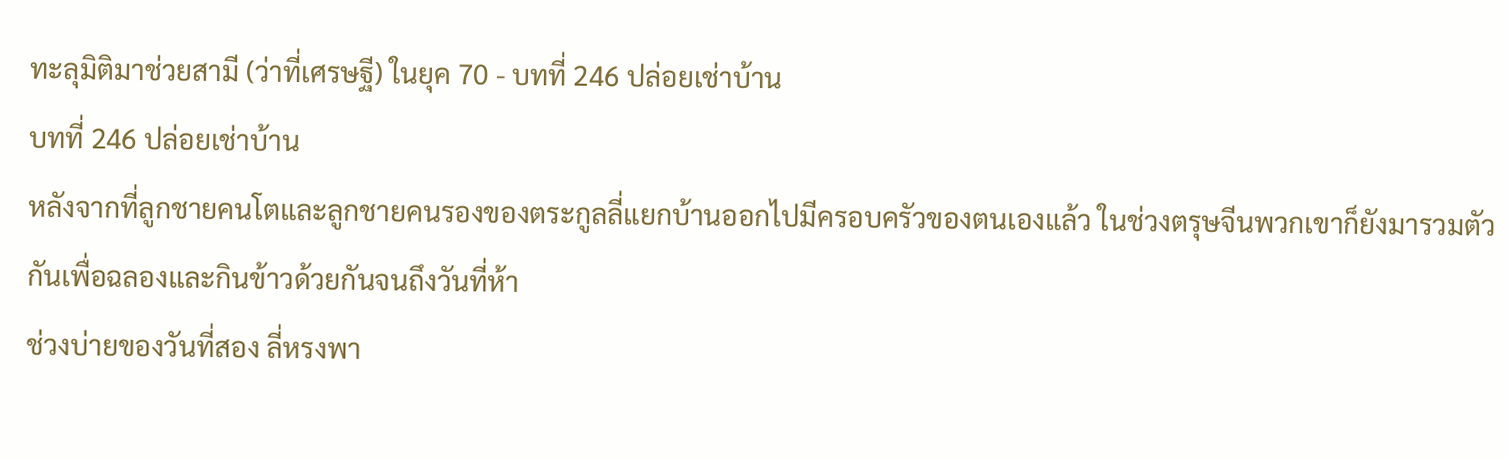ทะลุมิติมาช่วยสามี (ว่าที่เศรษฐี) ในยุค 70 - บทที่ 246 ปล่อยเช่าบ้าน
บทที่ 246 ปล่อยเช่าบ้าน
หลังจากที่ลูกชายคนโตและลูกชายคนรองของตระกูลลี่แยกบ้านออกไปมีครอบครัวของตนเองแล้ว ในช่วงตรุษจีนพวกเขาก็ยังมารวมตัวกันเพื่อฉลองและกินข้าวด้วยกันจนถึงวันที่ห้า
ช่วงบ่ายของวันที่สอง ลี่หรงพา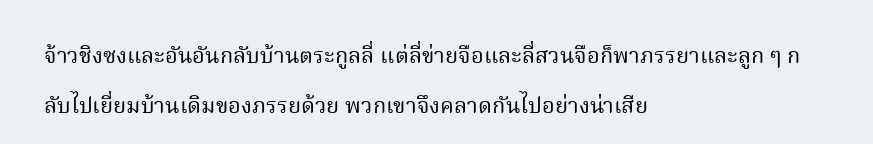จ้าวชิงซงและอันอันกลับบ้านตระกูลลี่ แต่ลี่ข่ายจือและลี่สวนจือก็พาภรรยาและลูก ๆ กลับไปเยี่ยมบ้านเดิมของภรรยด้วย พวกเขาจึงคลาดกันไปอย่างน่าเสีย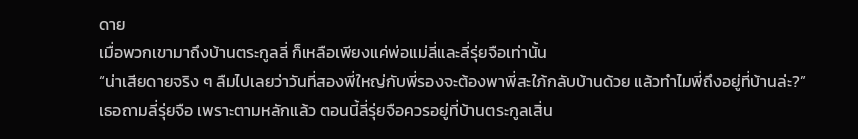ดาย
เมื่อพวกเขามาถึงบ้านตระกูลลี่ ก็เหลือเพียงแค่พ่อแม่ลี่และลี่รุ่ยจือเท่านั้น
“น่าเสียดายจริง ๆ ลืมไปเลยว่าวันที่สองพี่ใหญ่กับพี่รองจะต้องพาพี่สะใภ้กลับบ้านด้วย แล้วทำไมพี่ถึงอยู่ที่บ้านล่ะ?”
เธอถามลี่รุ่ยจือ เพราะตามหลักแล้ว ตอนนี้ลี่รุ่ยจือควรอยู่ที่บ้านตระกูลเสิ่น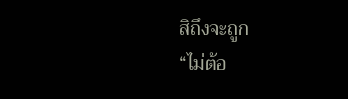สิถึงจะถูก
“ไม่ต้อ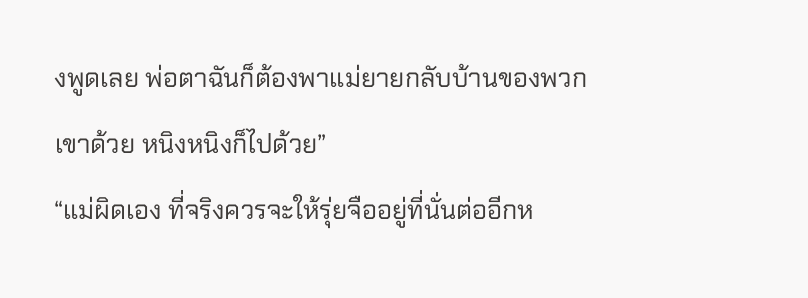งพูดเลย พ่อตาฉันก็ต้องพาแม่ยายกลับบ้านของพวกเขาด้วย หนิงหนิงก็ไปด้วย”
“แม่ผิดเอง ที่จริงควรจะให้รุ่ยจืออยู่ที่นั่นต่ออีกห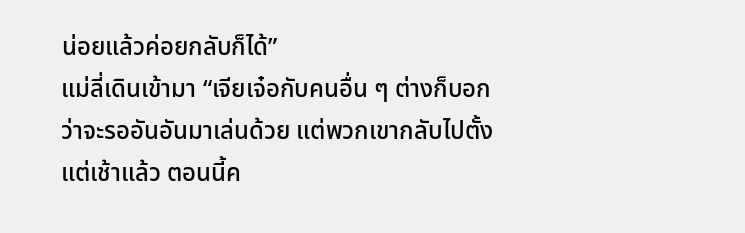น่อยแล้วค่อยกลับก็ได้”
แม่ลี่เดินเข้ามา “เจียเจ๋อกับคนอื่น ๆ ต่างก็บอกว่าจะรออันอันมาเล่นด้วย แต่พวกเขากลับไปตั้งแต่เช้าแล้ว ตอนนี้ค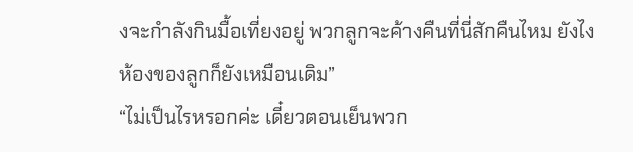งจะกำลังกินมื้อเที่ยงอยู่ พวกลูกจะค้างคืนที่นี่สักคืนไหม ยังไงห้องของลูกก็ยังเหมือนเดิม”
“ไม่เป็นไรหรอกค่ะ เดี๋ยวตอนเย็นพวก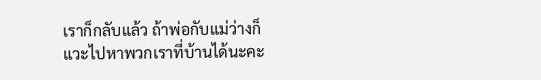เราก็กลับแล้ว ถ้าพ่อกับแม่ว่างก็แวะไปหาพวกเราที่บ้านได้นะคะ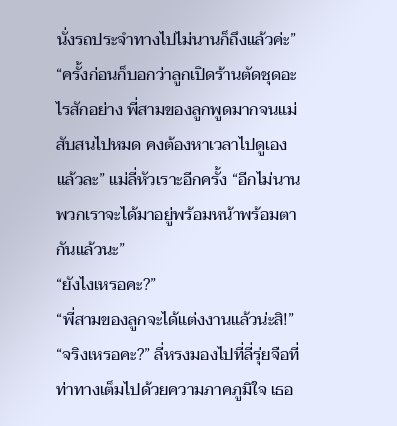นั่งรถประจำทางไปไม่นานก็ถึงแล้วค่ะ”
“ครั้งก่อนก็บอกว่าลูกเปิดร้านตัดชุดอะไรสักอย่าง พี่สามของลูกพูดมากจนแม่สับสนไปหมด คงต้องหาเวลาไปดูเองแล้วละ” แม่ลี่หัวเราะอีกครั้ง “อีกไม่นาน พวกเราจะได้มาอยู่พร้อมหน้าพร้อมตากันแล้วนะ”
“ยังไงเหรอคะ?”
“พี่สามของลูกจะได้แต่งงานแล้วน่ะสิ!”
“จริงเหรอคะ?” ลี่หรงมองไปที่ลี่รุ่ยจือที่ท่าทางเต็มไปด้วยความภาคภูมิใจ เธอ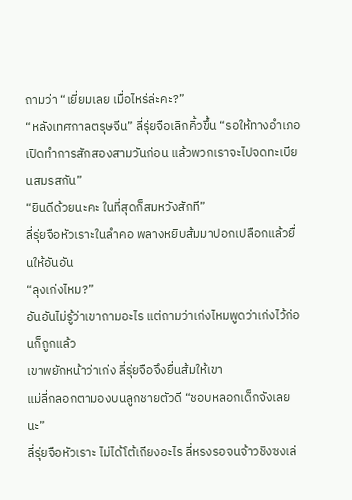ถามว่า “เยี่ยมเลย เมื่อไหร่ล่ะคะ?”
“หลังเทศกาลตรุษจีน” ลี่รุ่ยจือเลิกคิ้วขึ้น “รอให้ทางอำเภอเปิดทำการสักสองสามวันก่อน แล้วพวกเราจะไปจดทะเบียนสมรสกัน”
“ยินดีด้วยนะคะ ในที่สุดก็สมหวังสักที”
ลี่รุ่ยจือหัวเราะในลำคอ พลางหยิบส้มมาปอกเปลือกแล้วยื่นให้อันอัน
“ลุงเก่งไหม?”
อันอันไม่รู้ว่าเขาถามอะไร แต่ถามว่าเก่งไหมพูดว่าเก่งไว้ก่อนก็ถูกแล้ว
เขาพยักหน้าว่าเก่ง ลี่รุ่ยจือจึงยื่นส้มให้เขา
แม่ลี่กลอกตามองบนลูกชายตัวดี “ชอบหลอกเด็กจังเลยนะ”
ลี่รุ่ยจือหัวเราะ ไม่ได้โต้เถียงอะไร ลี่หรงรอจนจ้าวชิงซงเล่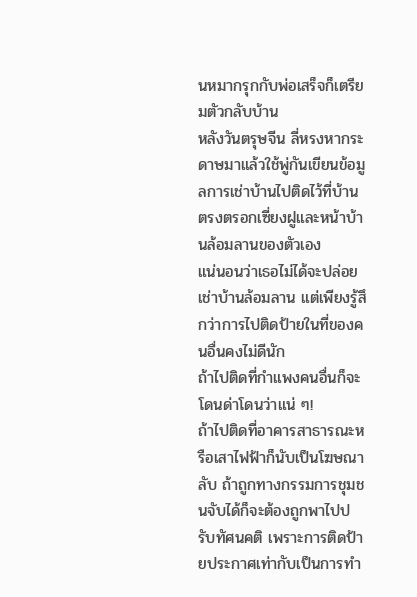นหมากรุกกับพ่อเสร็จก็เตรียมตัวกลับบ้าน
หลังวันตรุษจีน ลี่หรงหากระดาษมาแล้วใช้พู่กันเขียนข้อมูลการเช่าบ้านไปติดไว้ที่บ้านตรงตรอกเซี่ยงฝูและหน้าบ้านล้อมลานของตัวเอง
แน่นอนว่าเธอไม่ได้จะปล่อยเช่าบ้านล้อมลาน แต่เพียงรู้สึกว่าการไปติดป้ายในที่ของคนอื่นคงไม่ดีนัก
ถ้าไปติดที่กำแพงคนอื่นก็จะโดนด่าโดนว่าแน่ ๆ!
ถ้าไปติดที่อาคารสาธารณะหรือเสาไฟฟ้าก็นับเป็นโฆษณาลับ ถ้าถูกทางกรรมการชุมชนจับได้ก็จะต้องถูกพาไปปรับทัศนคติ เพราะการติดป้ายประกาศเท่ากับเป็นการทำ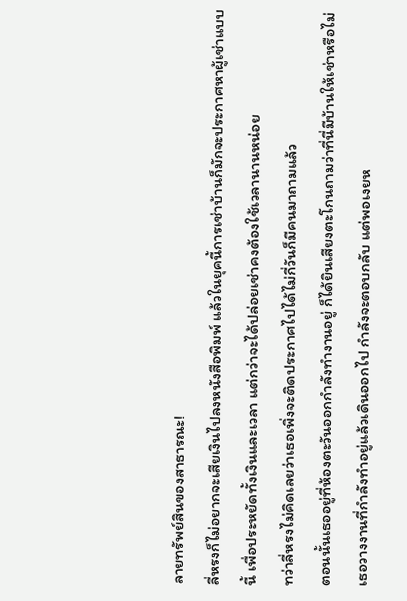ลายทรัพย์สินของสาธารณะ!
ลี่หรงก็ไม่อยากจะเสียเงินไปลงหนังสือพิมพ์ แล้วในยุคนี้การเช่าบ้านก็มักจะประกาศหาผู้เช่าแบบนี้ เพื่อประหยัดทั้งเงินและเวลา แต่กว่าจะได้ปล่อยเช่าคงต้องใช้เวลานานหน่อย
ทว่าลี่หรงไม่คิดเลยว่าเธอเพิ่งจะติดประกาศไปได้ไม่กี่วันก็มีคนมาถามแล้ว
ตอนนั้นเธออยู่ที่ห้องตะวันออกกำลังทำงานอยู่ ก็ได้ยินเสียงตะโกนถามว่าที่นี่มีบ้านให้เช่าหรือไม่
เธอวางงานที่กำลังทำอยู่แล้วเดินออกไป กำลังจะตอบกลับ แต่พอเงยห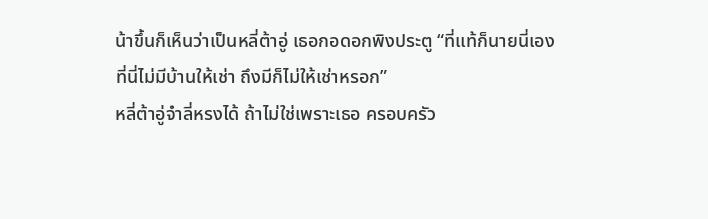น้าขึ้นก็เห็นว่าเป็นหลี่ต้าอู่ เธอกอดอกพิงประตู “ที่แท้ก็นายนี่เอง ที่นี่ไม่มีบ้านให้เช่า ถึงมีก็ไม่ให้เช่าหรอก”
หลี่ต้าอู่จำลี่หรงได้ ถ้าไม่ใช่เพราะเธอ ครอบครัว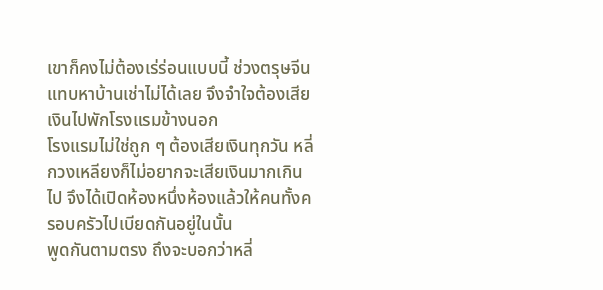เขาก็คงไม่ต้องเร่ร่อนแบบนี้ ช่วงตรุษจีนแทบหาบ้านเช่าไม่ได้เลย จึงจำใจต้องเสียเงินไปพักโรงแรมข้างนอก
โรงแรมไม่ใช่ถูก ๆ ต้องเสียเงินทุกวัน หลี่กวงเหลียงก็ไม่อยากจะเสียเงินมากเกินไป จึงได้เปิดห้องหนึ่งห้องแล้วให้คนทั้งครอบครัวไปเบียดกันอยู่ในนั้น
พูดกันตามตรง ถึงจะบอกว่าหลี่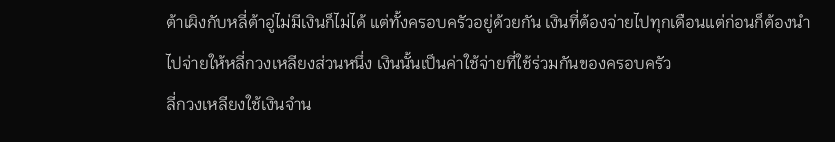ต้าเผิงกับหลี่ต้าอู่ไม่มีเงินก็ไม่ได้ แต่ทั้งครอบครัวอยู่ด้วยกัน เงินที่ต้องจ่ายไปทุกเดือนแต่ก่อนก็ต้องนำไปจ่ายให้หลี่กวงเหลียงส่วนหนึ่ง เงินนั้นเป็นค่าใช้จ่ายที่ใช้ร่วมกันของครอบครัว
ลี่กวงเหลียงใช้เงินจำน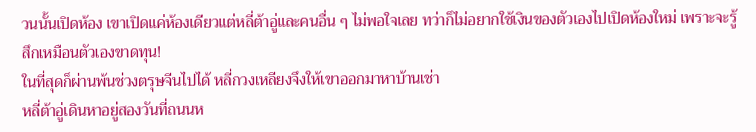วนนั้นเปิดห้อง เขาเปิดแค่ห้องเดียวแต่หลี่ต้าอู่และคนอื่น ๆ ไม่พอใจเลย ทว่าก็ไม่อยากใช้เงินของตัวเองไปเปิดห้องใหม่ เพราะจะรู้สึกเหมือนตัวเองขาดทุน!
ในที่สุดก็ผ่านพ้นช่วงตรุษจีนไปได้ หลี่กวงเหลียงจึงให้เขาออกมาหาบ้านเช่า
หลี่ต้าอู่เดินหาอยู่สองวันที่ถนนห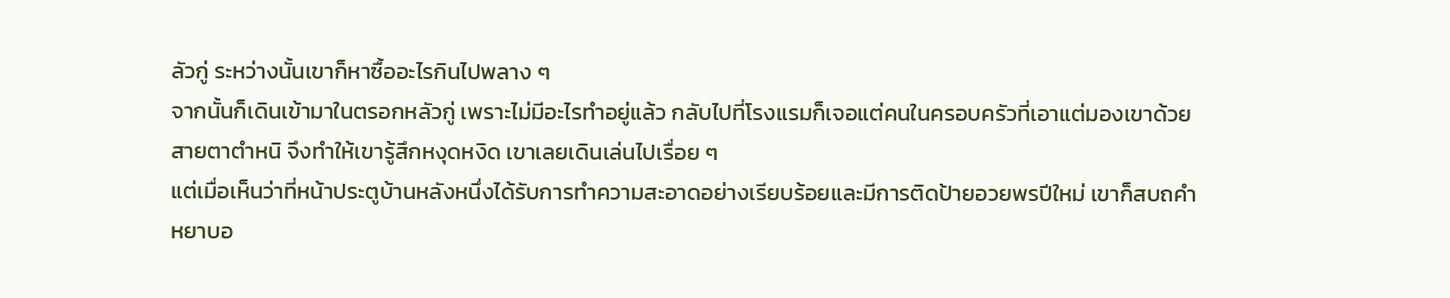ลัวกู่ ระหว่างนั้นเขาก็หาซื้ออะไรกินไปพลาง ๆ
จากนั้นก็เดินเข้ามาในตรอกหลัวกู่ เพราะไม่มีอะไรทำอยู่แล้ว กลับไปที่โรงแรมก็เจอแต่คนในครอบครัวที่เอาแต่มองเขาด้วยสายตาตำหนิ จึงทำให้เขารู้สึกหงุดหงิด เขาเลยเดินเล่นไปเรื่อย ๆ
แต่เมื่อเห็นว่าที่หน้าประตูบ้านหลังหนึ่งได้รับการทำความสะอาดอย่างเรียบร้อยและมีการติดป้ายอวยพรปีใหม่ เขาก็สบถคำหยาบอ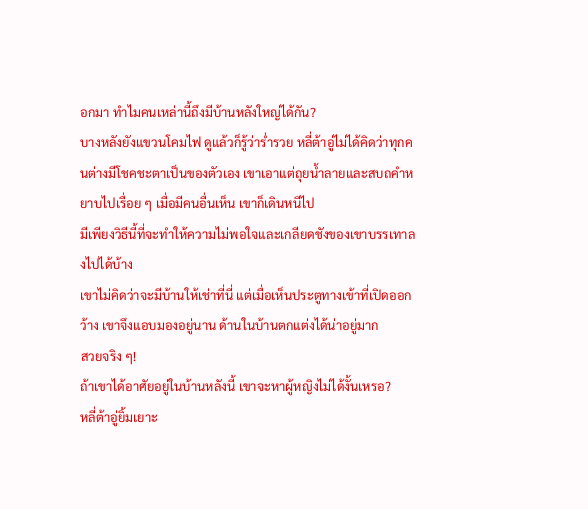อกมา ทำไมคนเหล่านี้ถึงมีบ้านหลังใหญ่ได้กัน?
บางหลังยังแขวนโคมไฟ ดูแล้วก็รู้ว่าร่ำรวย หลี่ต้าอู่ไม่ได้คิดว่าทุกคนต่างมีโชคชะตาเป็นของตัวเอง เขาเอาแต่ถุยน้ำลายและสบถคำหยาบไปเรื่อย ๆ เมื่อมีคนอื่นเห็น เขาก็เดินหนีไป
มีเพียงวิธีนี้ที่จะทำให้ความไม่พอใจและเกลียดชังของเขาบรรเทาลงไปได้บ้าง
เขาไม่คิดว่าจะมีบ้านให้เช่าที่นี่ แต่เมื่อเห็นประตูทางเข้าที่เปิดออกว้าง เขาจึงแอบมองอยู่นาน ด้านในบ้านตกแต่งได้น่าอยู่มาก
สวยจริง ๆ!
ถ้าเขาได้อาศัยอยู่ในบ้านหลังนี้ เขาจะหาผู้หญิงไม่ได้งั้นเหรอ?
หลี่ต้าอู่ยิ้มเยาะ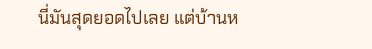นี่มันสุดยอดไปเลย แต่บ้านห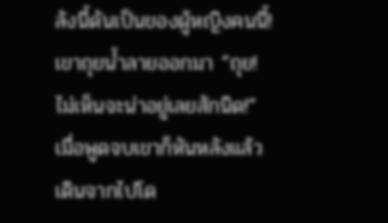ลังนี้ดันเป็นของผู้หญิงคนนี้!
เขาถุยน้ำลายออกมา “ถุย! ไม่เห็นจะน่าอยู่เลยสักนิด!”
เมื่อพูดจบเขาก็หันหลังแล้วเดินจากไปโด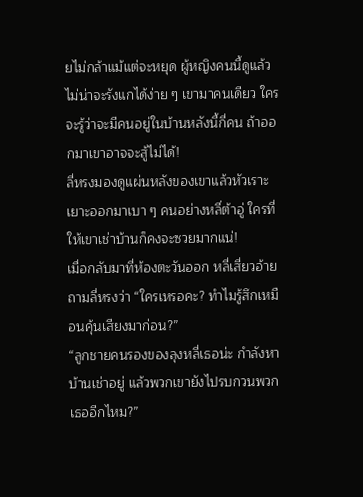ยไม่กล้าแม้แต่จะหยุด ผู้หญิงคนนี้ดูแล้วไม่น่าจะรังแกได้ง่าย ๆ เขามาคนเดียว ใครจะรู้ว่าจะมีคนอยู่ในบ้านหลังนี้กี่คน ถ้าออกมาเขาอาจจะสู้ไม่ได้!
ลี่หรงมองดูแผ่นหลังของเขาแล้วหัวเราะเยาะออกมาเบา ๆ คนอย่างหลี่ต้าอู่ ใครที่ให้เขาเช่าบ้านก็คงจะซวยมากแน่!
เมื่อกลับมาที่ห้องตะวันออก หลี่เสี่ยวอ้ายถามลี่หรงว่า “ใครเหรอคะ? ทำไมรู้สึกเหมือนคุ้นเสียงมาก่อน?”
“ลูกชายคนรองของลุงหลี่เธอน่ะ กำลังหาบ้านเช่าอยู่ แล้วพวกเขายังไปรบกวนพวกเธออีกไหม?”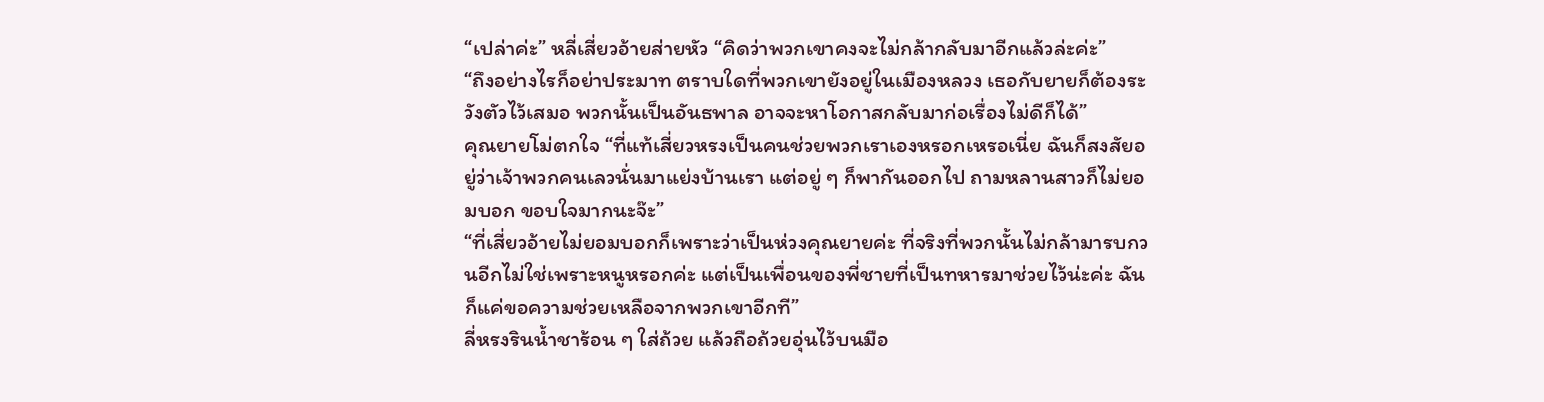“เปล่าค่ะ” หลี่เสี่ยวอ้ายส่ายหัว “คิดว่าพวกเขาคงจะไม่กล้ากลับมาอีกแล้วล่ะค่ะ”
“ถึงอย่างไรก็อย่าประมาท ตราบใดที่พวกเขายังอยู่ในเมืองหลวง เธอกับยายก็ต้องระวังตัวไว้เสมอ พวกนั้นเป็นอันธพาล อาจจะหาโอกาสกลับมาก่อเรื่องไม่ดีก็ได้”
คุณยายโม่ตกใจ “ที่แท้เสี่ยวหรงเป็นคนช่วยพวกเราเองหรอกเหรอเนี่ย ฉันก็สงสัยอยู่ว่าเจ้าพวกคนเลวนั่นมาแย่งบ้านเรา แต่อยู่ ๆ ก็พากันออกไป ถามหลานสาวก็ไม่ยอมบอก ขอบใจมากนะจ๊ะ”
“ที่เสี่ยวอ้ายไม่ยอมบอกก็เพราะว่าเป็นห่วงคุณยายค่ะ ที่จริงที่พวกนั้นไม่กล้ามารบกวนอีกไม่ใช่เพราะหนูหรอกค่ะ แต่เป็นเพื่อนของพี่ชายที่เป็นทหารมาช่วยไว้น่ะค่ะ ฉันก็แค่ขอความช่วยเหลือจากพวกเขาอีกที”
ลี่หรงรินน้ำชาร้อน ๆ ใส่ถ้วย แล้วถือถ้วยอุ่นไว้บนมือ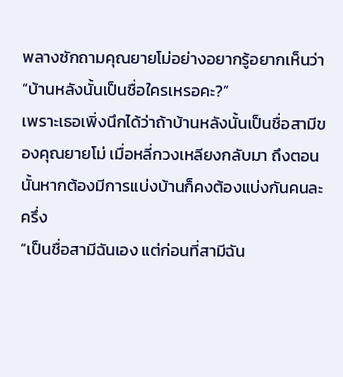พลางซักถามคุณยายโม่อย่างอยากรู้อยากเห็นว่า “บ้านหลังนั้นเป็นชื่อใครเหรอคะ?”
เพราะเธอเพิ่งนึกได้ว่าถ้าบ้านหลังนั้นเป็นชื่อสามีของคุณยายโม่ เมื่อหลี่กวงเหลียงกลับมา ถึงตอนนั้นหากต้องมีการแบ่งบ้านก็คงต้องแบ่งกันคนละครึ่ง
“เป็นชื่อสามีฉันเอง แต่ก่อนที่สามีฉัน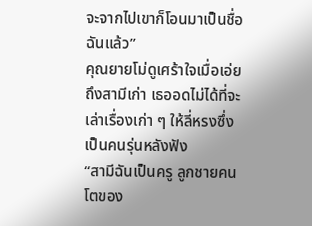จะจากไปเขาก็โอนมาเป็นชื่อฉันแล้ว”
คุณยายโม่ดูเศร้าใจเมื่อเอ่ยถึงสามีเก่า เธออดไม่ได้ที่จะเล่าเรื่องเก่า ๆ ให้ลี่หรงซึ่งเป็นคนรุ่นหลังฟัง
“สามีฉันเป็นครู ลูกชายคนโตของ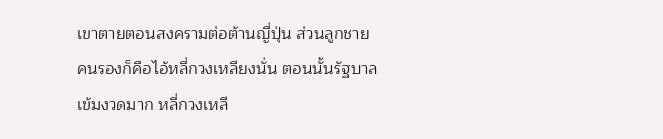เขาตายตอนสงครามต่อต้านญี่ปุ่น ส่วนลูกชายคนรองก็คือไอ้หลี่กวงเหลียงนั่น ตอนนั้นรัฐบาลเข้มงวดมาก หลี่กวงเหลี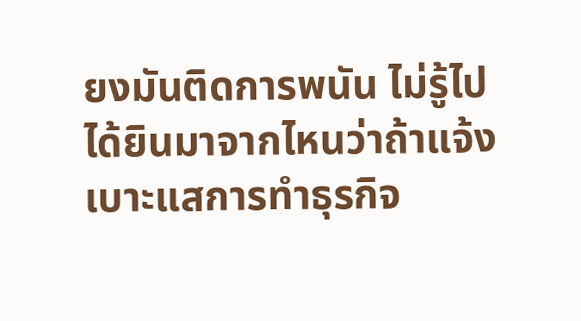ยงมันติดการพนัน ไม่รู้ไปได้ยินมาจากไหนว่าถ้าแจ้งเบาะแสการทำธุรกิจ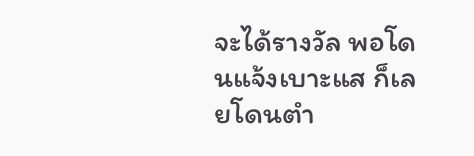จะได้รางวัล พอโดนแจ้งเบาะแส ก็เลยโดนตำ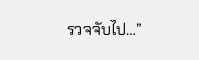รวจจับไป…”